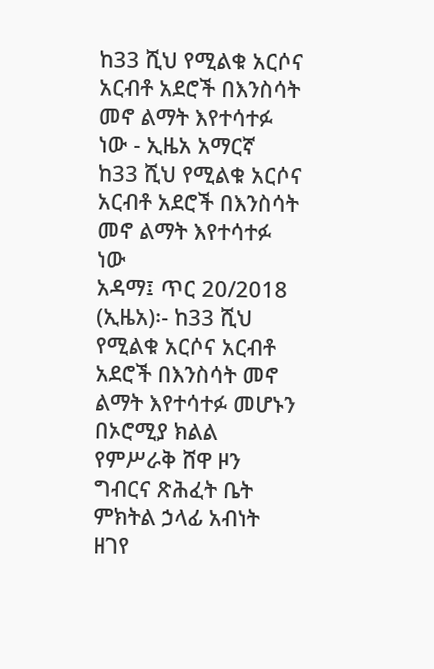ከ33 ሺህ የሚልቁ አርሶና አርብቶ አደሮች በእንስሳት መኖ ልማት እየተሳተፉ ነው - ኢዜአ አማርኛ
ከ33 ሺህ የሚልቁ አርሶና አርብቶ አደሮች በእንስሳት መኖ ልማት እየተሳተፉ ነው
አዳማ፤ ጥር 20/2018 (ኢዜአ)፡- ከ33 ሺህ የሚልቁ አርሶና አርብቶ አደሮች በእንስሳት መኖ ልማት እየተሳተፉ መሆኑን በኦሮሚያ ክልል የምሥራቅ ሸዋ ዞን ግብርና ጽሕፈት ቤት ምክትል ኃላፊ አብነት ዘገየ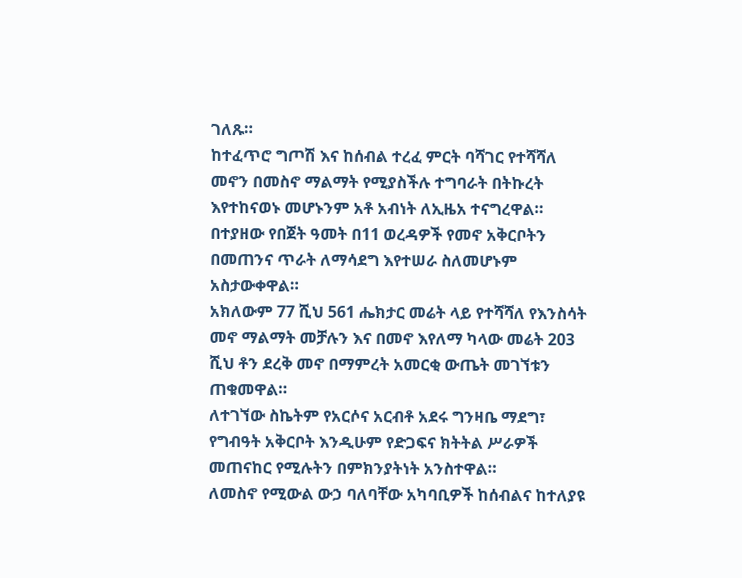ገለጹ።
ከተፈጥሮ ግጦሽ እና ከሰብል ተረፈ ምርት ባሻገር የተሻሻለ መኖን በመስኖ ማልማት የሚያስችሉ ተግባራት በትኩረት እየተከናወኑ መሆኑንም አቶ አብነት ለኢዜአ ተናግረዋል።
በተያዘው የበጀት ዓመት በ11 ወረዳዎች የመኖ አቅርቦትን በመጠንና ጥራት ለማሳደግ እየተሠራ ስለመሆኑም አስታውቀዋል።
አክለውም 77 ሺህ 561 ሔክታር መሬት ላይ የተሻሻለ የእንስሳት መኖ ማልማት መቻሉን እና በመኖ እየለማ ካላው መሬት 203 ሺህ ቶን ደረቅ መኖ በማምረት አመርቂ ውጤት መገኘቱን ጠቁመዋል።
ለተገኘው ስኬትም የአርሶና አርብቶ አደሩ ግንዛቤ ማደግ፣ የግብዓት አቅርቦት እንዲሁም የድጋፍና ክትትል ሥራዎች መጠናከር የሚሉትን በምክንያትነት አንስተዋል።
ለመስኖ የሚውል ውኃ ባለባቸው አካባቢዎች ከሰብልና ከተለያዩ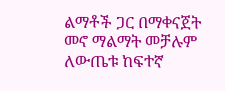ልማቶች ጋር በማቀናጀት መኖ ማልማት መቻሉም ለውጤቱ ከፍተኛ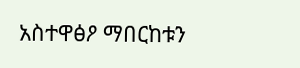አስተዋፅዖ ማበርከቱን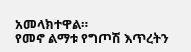አመላክተዋል።
የመኖ ልማቱ የግጦሽ እጥረትን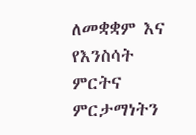ለመቋቋም እና የእንስሳት ምርትና ምርታማነትን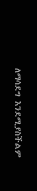ለማሳደግ እንደሚያስችልም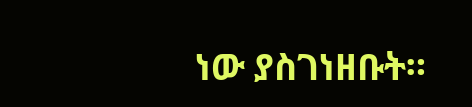ነው ያስገነዘቡት።